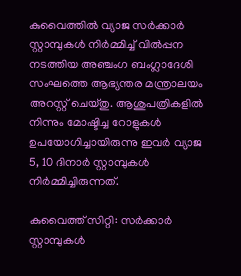കുവൈത്തിൽ വ്യാജ സർക്കാർ സ്റ്റാമ്പുകൾ നിർമ്മിച്ച് വിൽപ്പന നടത്തിയ അഞ്ചംഗ ബംഗ്ലാദേശി സംഘത്തെ ആഭ്യന്തര മന്ത്രാലയം അറസ്റ്റ് ചെയ്തു. ആശുപത്രികളിൽ നിന്നും മോഷ്ടിച്ച റോളുകൾ ഉപയോഗിച്ചായിരുന്നു ഇവർ വ്യാജ 5, 10 ദിനാർ സ്റ്റാമ്പുകൾ നിർമ്മിച്ചിരുന്നത്.

കുവൈത്ത് സിറ്റി: സർക്കാർ സ്റ്റാമ്പുകൾ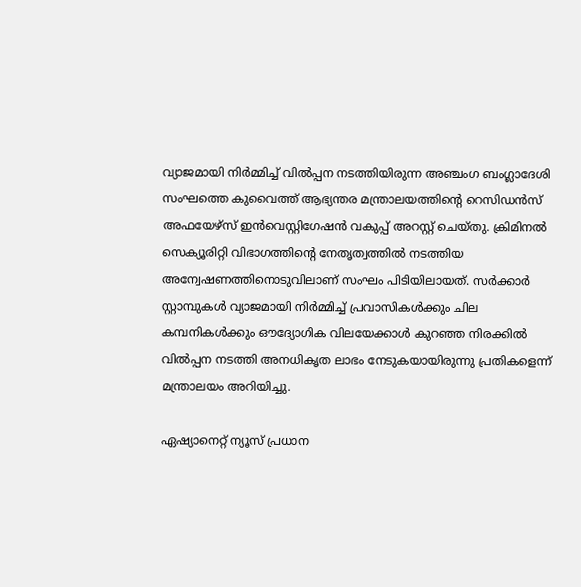വ്യാജമായി നിർമ്മിച്ച് വിൽപ്പന നടത്തിയിരുന്ന അഞ്ചംഗ ബംഗ്ലാദേശി സംഘത്തെ കുവൈത്ത് ആഭ്യന്തര മന്ത്രാലയത്തിന്റെ റെസിഡൻസ് അഫയേഴ്സ് ഇൻവെസ്റ്റിഗേഷൻ വകുപ്പ് അറസ്റ്റ് ചെയ്തു. ക്രിമിനൽ സെക്യൂരിറ്റി വിഭാഗത്തിന്റെ നേതൃത്വത്തിൽ നടത്തിയ അന്വേഷണത്തിനൊടുവിലാണ് സംഘം പിടിയിലായത്. സർക്കാർ സ്റ്റാമ്പുകൾ വ്യാജമായി നിർമ്മിച്ച് പ്രവാസികൾക്കും ചില കമ്പനികൾക്കും ഔദ്യോഗിക വിലയേക്കാൾ കുറഞ്ഞ നിരക്കിൽ വിൽപ്പന നടത്തി അനധികൃത ലാഭം നേടുകയായിരുന്നു പ്രതികളെന്ന് മന്ത്രാലയം അറിയിച്ചു.

ഏഷ്യാനെറ്റ് ന്യൂസ് പ്രധാന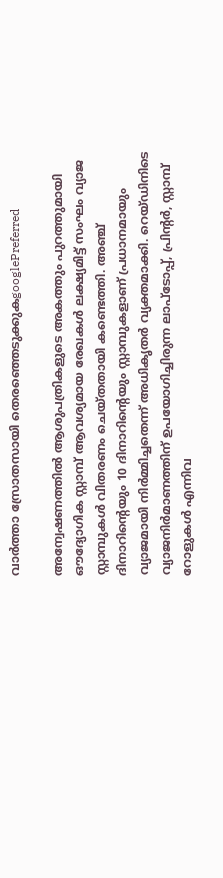വാർത്താ സ്രോതസായി തെരഞ്ഞെടുക്കുകgooglePreferred

അന്വേഷണത്തിൽ ആശുപത്രികളുടെ അകത്തും പുറത്തുമായി ഔദ്യോഗിക സ്റ്റാമ്പ് ആവശ്യമായ രേഖകൾ ലക്ഷ്യമിട്ട് സംഘം വ്യാജ സ്റ്റാമ്പുകൾ വിതരണം ചെയ്തതായി കണ്ടെത്തി. അഞ്ച് ദിനാറിന്റെയും 10 ദിനാറിന്റെയും സ്റ്റാമ്പുകളാണ് പ്രധാനമായും വ്യാജമായി നിർമ്മിച്ചതെന്ന് അധികൃതർ വ്യക്തമാക്കി. റെയ്ഡിനിടെ വ്യാജനിർമാണത്തിന് ഉപയോഗിച്ചിരുന്ന ലാപ്ടോപ്പ്, പ്രിന്റർ, സ്റ്റാമ്പ് റോളുകൾ എന്നിവ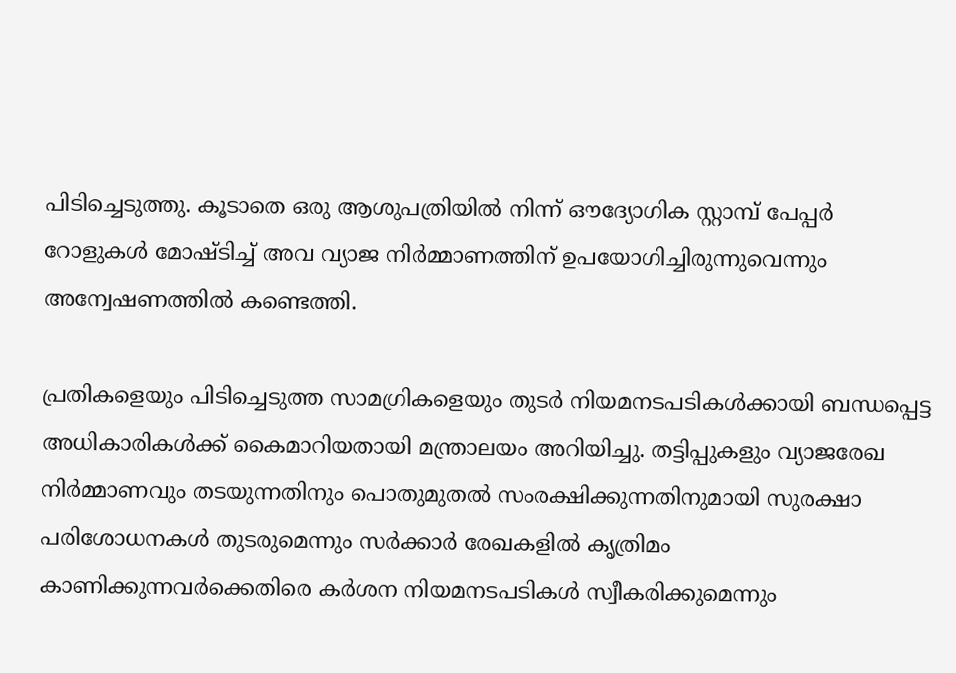പിടിച്ചെടുത്തു. കൂടാതെ ഒരു ആശുപത്രിയിൽ നിന്ന് ഔദ്യോഗിക സ്റ്റാമ്പ് പേപ്പർ റോളുകൾ മോഷ്ടിച്ച് അവ വ്യാജ നിർമ്മാണത്തിന് ഉപയോഗിച്ചിരുന്നുവെന്നും അന്വേഷണത്തിൽ കണ്ടെത്തി.

പ്രതികളെയും പിടിച്ചെടുത്ത സാമഗ്രികളെയും തുടർ നിയമനടപടികൾക്കായി ബന്ധപ്പെട്ട അധികാരികൾക്ക് കൈമാറിയതായി മന്ത്രാലയം അറിയിച്ചു. തട്ടിപ്പുകളും വ്യാജരേഖ നിർമ്മാണവും തടയുന്നതിനും പൊതുമുതൽ സംരക്ഷിക്കുന്നതിനുമായി സുരക്ഷാ പരിശോധനകൾ തുടരുമെന്നും സർക്കാർ രേഖകളിൽ കൃത്രിമം കാണിക്കുന്നവർക്കെതിരെ കർശന നിയമനടപടികൾ സ്വീകരിക്കുമെന്നും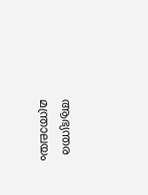ആഭ്യന്തര മന്ത്രാലയം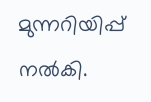മുന്നറിയിപ്പ് നൽകി.